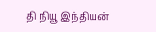தி நியூ இந்தியன்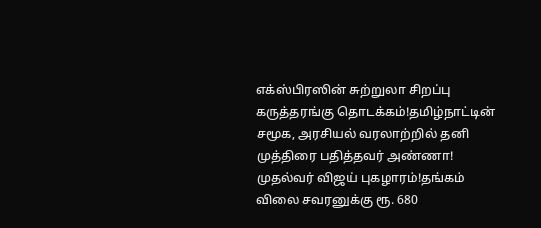எக்ஸ்பிரஸின் சுற்றுலா சிறப்பு கருத்தரங்கு தொடக்கம்!தமிழ்நாட்டின் சமூக, அரசியல் வரலாற்றில் தனி முத்திரை பதித்தவர் அண்ணா! முதல்வர் விஜய் புகழாரம்!தங்கம் விலை சவரனுக்கு ரூ. 680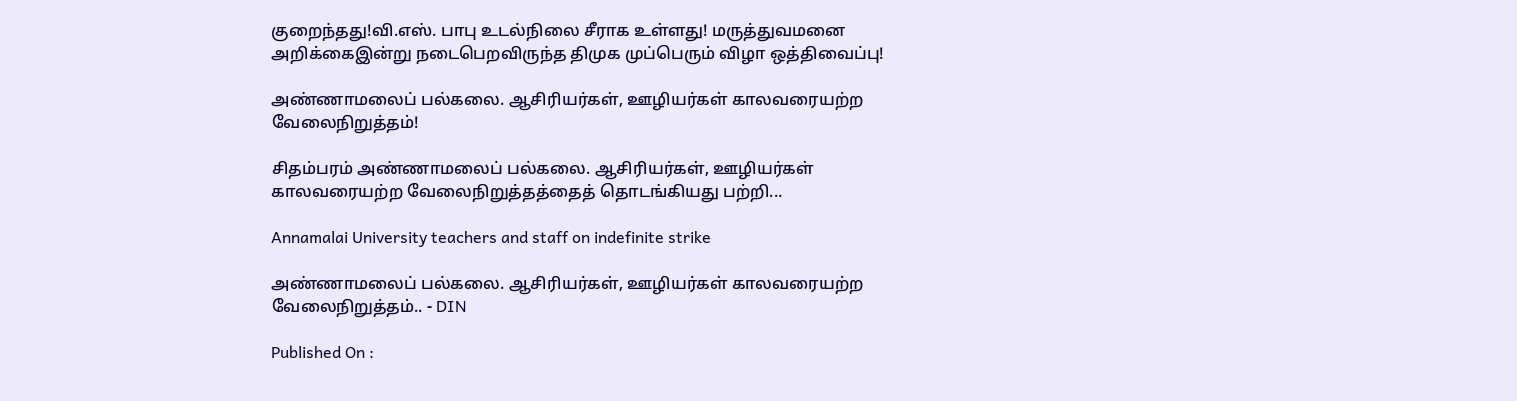குறைந்தது!வி.எஸ். பாபு உடல்நிலை சீராக உள்ளது! மருத்துவமனை அறிக்கைஇன்று நடைபெறவிருந்த திமுக முப்பெரும் விழா ஒத்திவைப்பு!

அண்ணாமலைப் பல்கலை. ஆசிரியர்கள், ஊழியர்கள் காலவரையற்ற வேலைநிறுத்தம்!

சிதம்பரம் அண்ணாமலைப் பல்கலை. ஆசிரியர்கள், ஊழியர்கள் காலவரையற்ற வேலைநிறுத்தத்தைத் தொடங்கியது பற்றி...

Annamalai University teachers and staff on indefinite strike

அண்ணாமலைப் பல்கலை. ஆசிரியர்கள், ஊழியர்கள் காலவரையற்ற வேலைநிறுத்தம்.. - DIN

Published On :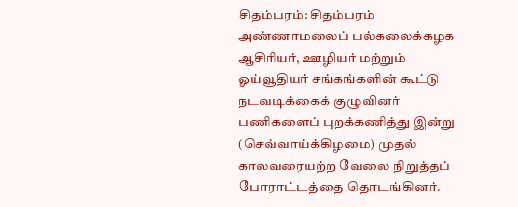சிதம்பரம்: சிதம்பரம் அண்ணாமலைப் பல்கலைக்கழக ஆசிரியர், ஊழியர் மற்றும் ஓய்வூதியர் சங்கங்களின் கூட்டு நடவடிக்கைக் குழுவினர் பணிகளைப் புறக்கணித்து இன்று (செவ்வாய்க்கிழமை) முதல் காலவரையற்ற வேலை நிறுத்தப் போராட்டத்தை தொடங்கினர்.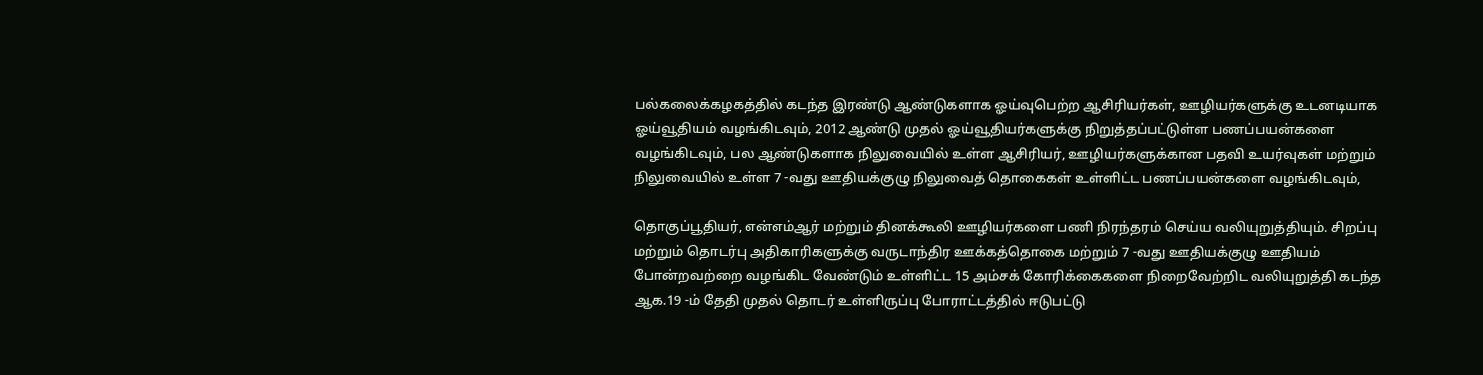பல்கலைக்கழகத்தில் கடந்த இரண்டு ஆண்டுகளாக ஓய்வுபெற்ற ஆசிரியர்கள், ஊழியர்களுக்கு உடனடியாக ஓய்வூதியம் வழங்கிடவும், 2012 ஆண்டு முதல் ஓய்வூதியர்களுக்கு நிறுத்தப்பட்டுள்ள பணப்பயன்களை வழங்கிடவும், பல ஆண்டுகளாக நிலுவையில் உள்ள ஆசிரியர், ஊழியர்களுக்கான பதவி உயர்வுகள் மற்றும் நிலுவையில் உள்ள 7 -வது ஊதியக்குழு நிலுவைத் தொகைகள் உள்ளிட்ட பணப்பயன்களை வழங்கிடவும்,

தொகுப்பூதியர், என்எம்ஆர் மற்றும் தினக்கூலி ஊழியர்களை பணி நிரந்தரம் செய்ய வலியுறுத்தியும். சிறப்பு மற்றும் தொடர்பு அதிகாரிகளுக்கு வருடாந்திர ஊக்கத்தொகை மற்றும் 7 -வது ஊதியக்குழு ஊதியம் போன்றவற்றை வழங்கிட வேண்டும் உள்ளிட்ட 15 அம்சக் கோரிக்கைகளை நிறைவேற்றிட வலியுறுத்தி கடந்த ஆக.19 -ம் தேதி முதல் தொடர் உள்ளிருப்பு போராட்டத்தில் ஈடுபட்டு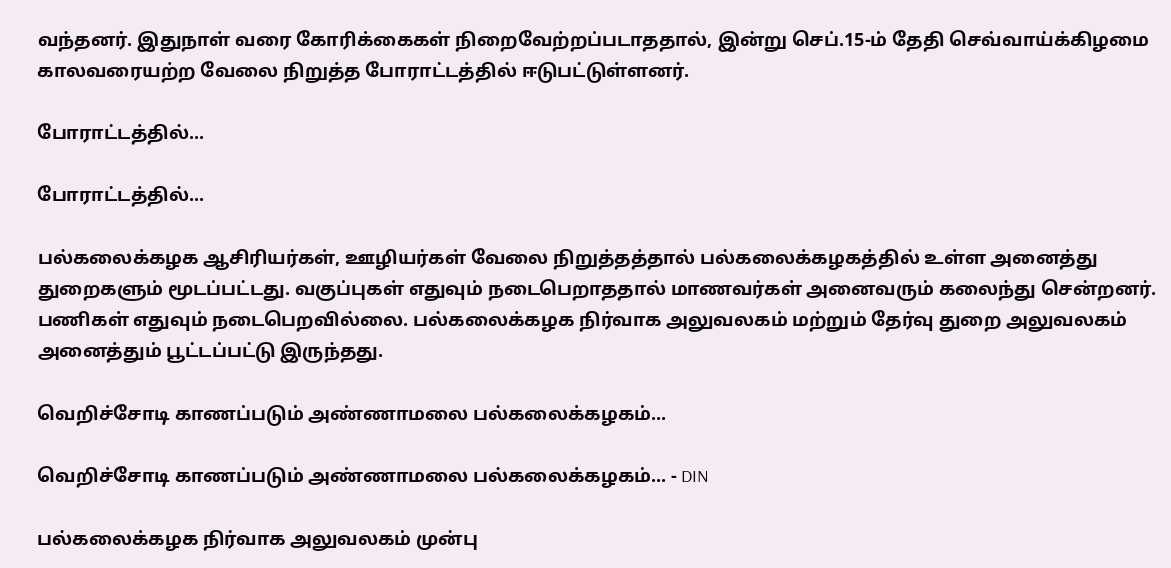வந்தனர். இதுநாள் வரை கோரிக்கைகள் நிறைவேற்றப்படாததால், இன்று செப்.15-ம் தேதி செவ்வாய்க்கிழமை காலவரையற்ற வேலை நிறுத்த போராட்டத்தில் ஈடுபட்டுள்ளனர்.

போராட்டத்தில்...

போராட்டத்தில்...

பல்கலைக்கழக ஆசிரியர்கள், ஊழியர்கள் வேலை நிறுத்தத்தால் பல்கலைக்கழகத்தில் உள்ள அனைத்து துறைகளும் மூடப்பட்டது. வகுப்புகள் எதுவும் நடைபெறாததால் மாணவர்கள் அனைவரும் கலைந்து சென்றனர். பணிகள் எதுவும் நடைபெறவில்லை. பல்கலைக்கழக நிர்வாக அலுவலகம் மற்றும் தேர்வு துறை அலுவலகம் அனைத்தும் பூட்டப்பட்டு இருந்தது.

வெறிச்சோடி காணப்படும் அண்ணாமலை பல்கலைக்கழகம்...

வெறிச்சோடி காணப்படும் அண்ணாமலை பல்கலைக்கழகம்... - DIN

பல்கலைக்கழக நிர்வாக அலுவலகம் முன்பு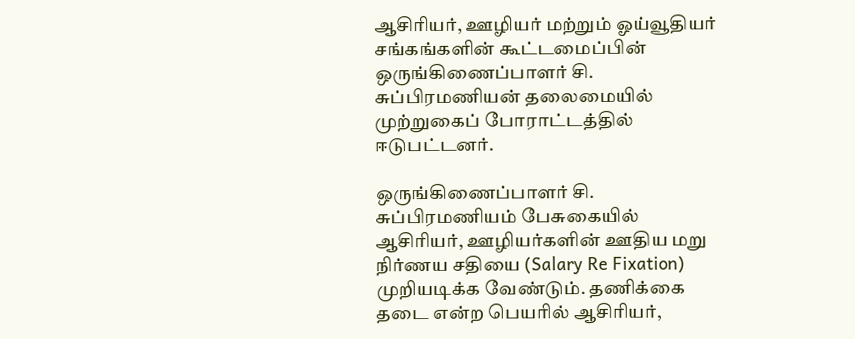ஆசிரியர், ஊழியர் மற்றும் ஓய்வூதியர் சங்கங்களின் கூட்டமைப்பின் ஒருங்கிணைப்பாளர் சி. சுப்பிரமணியன் தலைமையில் முற்றுகைப் போராட்டத்தில் ஈடுபட்டனர்.

ஒருங்கிணைப்பாளர் சி. சுப்பிரமணியம் பேசுகையில் ஆசிரியர், ஊழியர்களின் ஊதிய மறு நிர்ணய சதியை (Salary Re Fixation) முறியடிக்க வேண்டும். தணிக்கை தடை என்ற பெயரில் ஆசிரியர்,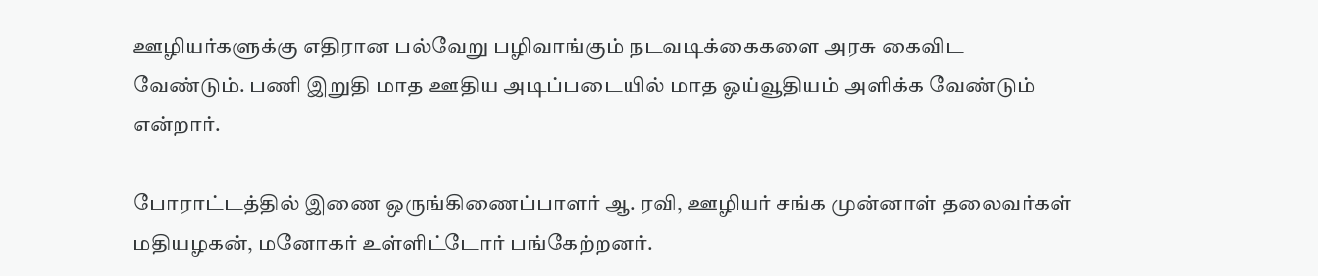ஊழியர்களுக்கு எதிரான பல்வேறு பழிவாங்கும் நடவடிக்கைகளை அரசு கைவிட வேண்டும். பணி இறுதி மாத ஊதிய அடிப்படையில் மாத ஓய்வூதியம் அளிக்க வேண்டும் என்றார்.

போராட்டத்தில் இணை ஒருங்கிணைப்பாளர் ஆ. ரவி, ஊழியர் சங்க முன்னாள் தலைவர்கள் மதியழகன், மனோகர் உள்ளிட்டோர் பங்கேற்றனர்.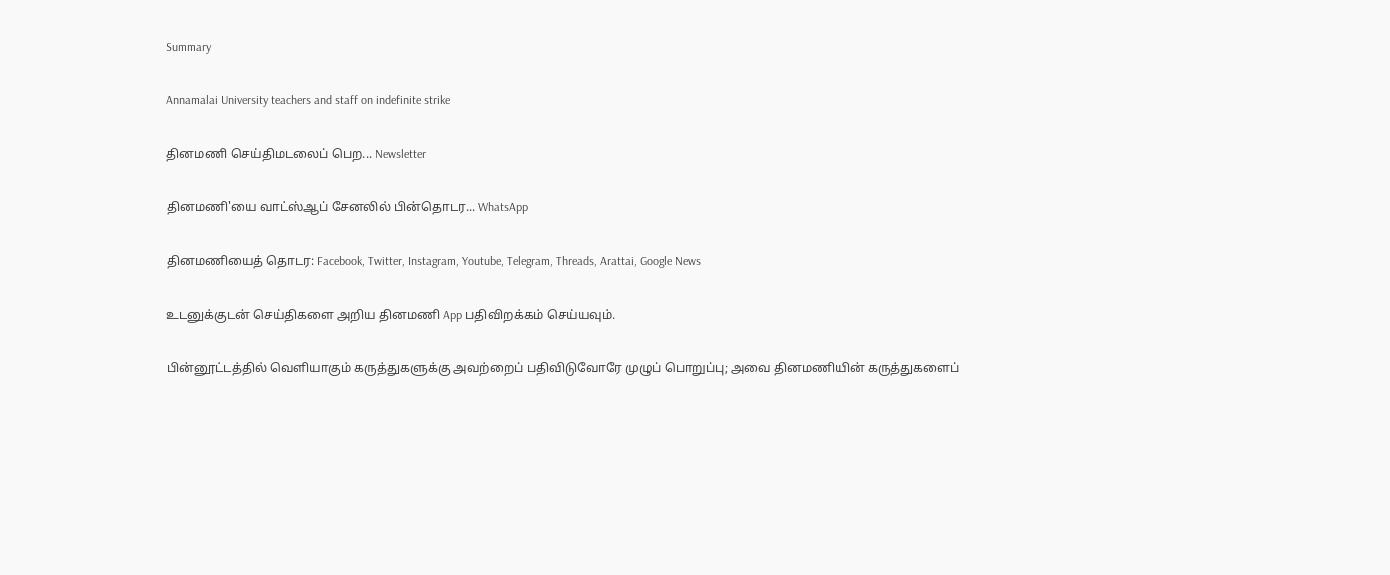Summary

Annamalai University teachers and staff on indefinite strike

தினமணி செய்திமடலைப் பெற... Newsletter

தினமணி'யை வாட்ஸ்ஆப் சேனலில் பின்தொடர... WhatsApp

தினமணியைத் தொடர: Facebook, Twitter, Instagram, Youtube, Telegram, Threads, Arattai, Google News

உடனுக்குடன் செய்திகளை அறிய தினமணி App பதிவிறக்கம் செய்யவும்.

பின்னூட்டத்தில் வெளியாகும் கருத்துகளுக்கு அவற்றைப் பதிவிடுவோரே முழுப் பொறுப்பு; அவை தினமணியின் கருத்துகளைப்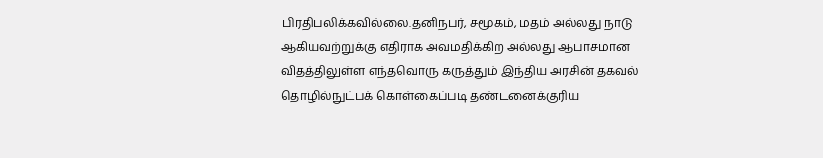பிரதிபலிக்கவில்லை.தனிநபர், சமூகம், மதம் அல்லது நாடு ஆகியவற்றுக்கு எதிராக அவமதிக்கிற அல்லது ஆபாசமான விதத்திலுள்ள எந்தவொரு கருத்தும் இந்திய அரசின் தகவல் தொழில்நுட்பக் கொள்கைப்படி தண்டனைக்குரிய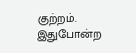குற்றம். இதுபோன்ற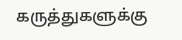கருத்துகளுக்கு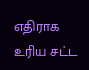எதிராக உரிய சட்ட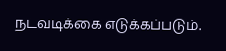நடவடிக்கை எடுக்கப்படும்.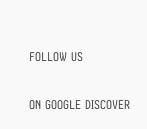FOLLOW US

ON GOOGLE DISCOVER